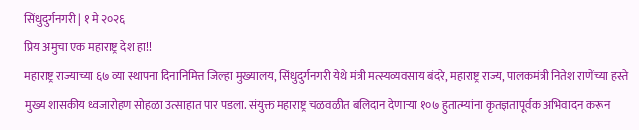सिंधुदुर्गनगरी | १ मे २०२६
प्रिय अमुचा एक महाराष्ट्र देश हा!!
महाराष्ट्र राज्याच्या ६७ व्या स्थापना दिनानिमित्त जिल्हा मुख्यालय, सिंधुदुर्गनगरी येथे मंत्री मत्स्यव्यवसाय बंदरे, महाराष्ट्र राज्य, पालकमंत्री नितेश राणेंच्या हस्ते मुख्य शासकीय ध्वजारोहण सोहळा उत्साहात पार पडला. संयुक्त महाराष्ट्र चळवळीत बलिदान देणाऱ्या १०७ हुतात्म्यांना कृतज्ञतापूर्वक अभिवादन करून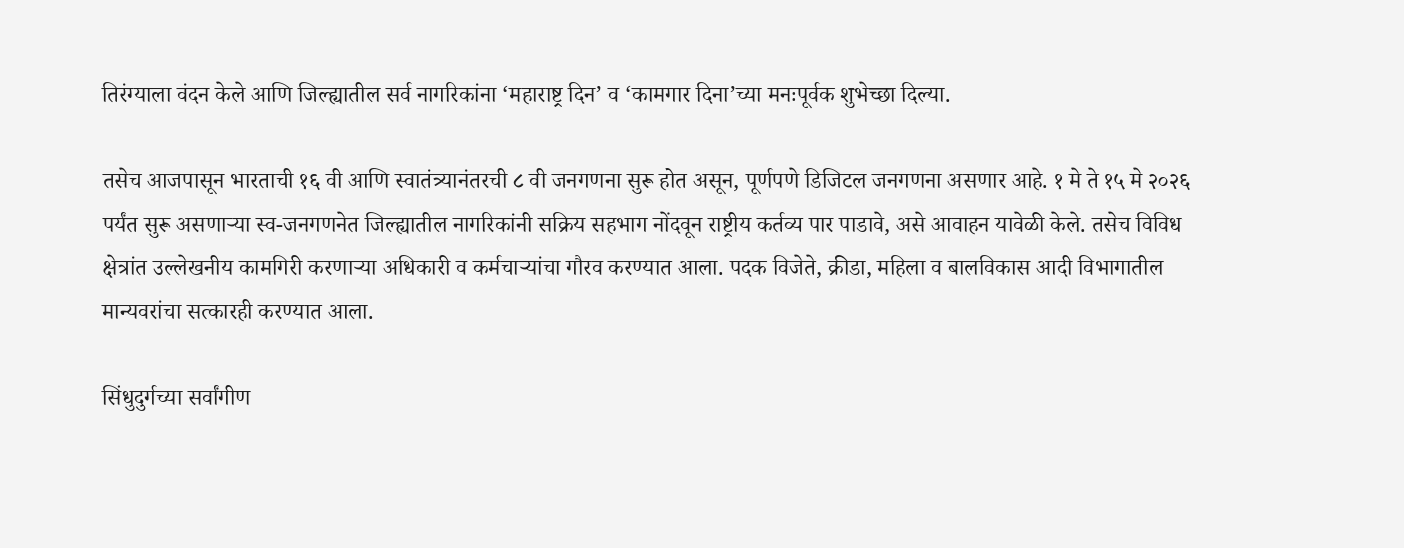तिरंग्याला वंदन केले आणि जिल्ह्यातील सर्व नागरिकांना ‘महाराष्ट्र दिन’ व ‘कामगार दिना’च्या मनःपूर्वक शुभेच्छा दिल्या.

तसेच आजपासून भारताची १६ वी आणि स्वातंत्र्यानंतरची ८ वी जनगणना सुरू होत असून, पूर्णपणे डिजिटल जनगणना असणार आहे. १ मे ते १५ मे २०२६ पर्यंत सुरू असणाऱ्या स्व-जनगणनेत जिल्ह्यातील नागरिकांनी सक्रिय सहभाग नोंदवून राष्ट्रीय कर्तव्य पार पाडावे, असे आवाहन यावेळी केले. तसेच विविध क्षेत्रांत उल्लेखनीय कामगिरी करणाऱ्या अधिकारी व कर्मचाऱ्यांचा गौरव करण्यात आला. पदक विजेते, क्रीडा, महिला व बालविकास आदी विभागातील मान्यवरांचा सत्कारही करण्यात आला.

सिंधुदुर्गच्या सर्वांगीण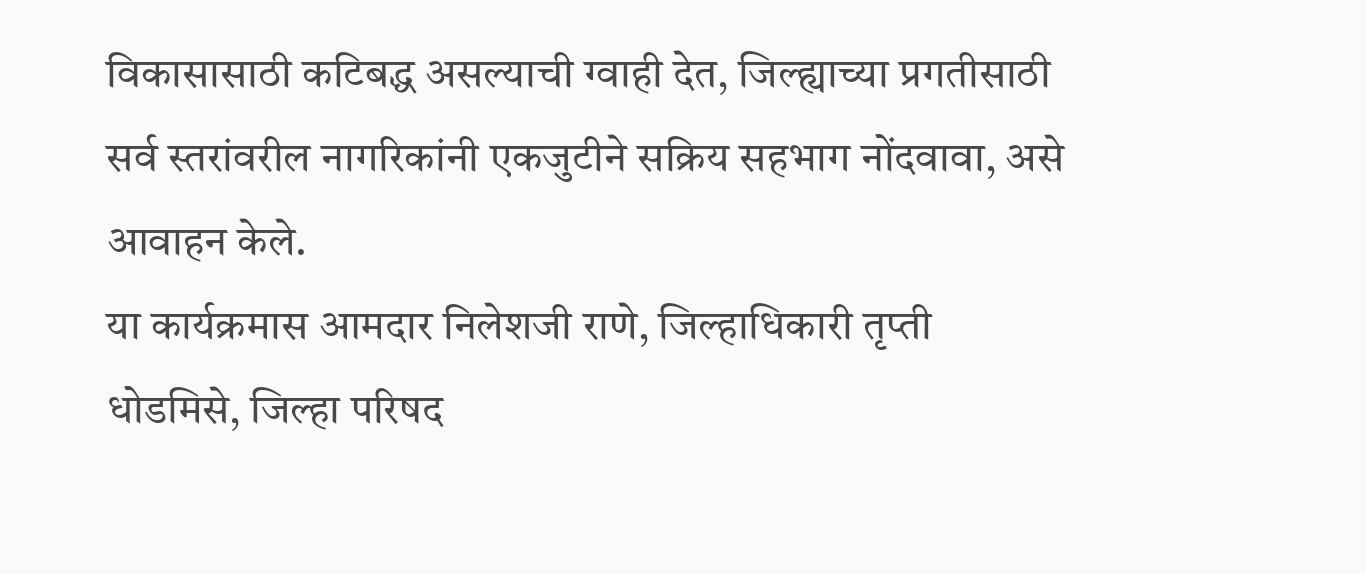विकासासाठी कटिबद्ध असल्याची ग्वाही देत, जिल्ह्याच्या प्रगतीसाठी सर्व स्तरांवरील नागरिकांनी एकजुटीने सक्रिय सहभाग नोंदवावा, असे आवाहन केले.
या कार्यक्रमास आमदार निलेशजी राणे, जिल्हाधिकारी तृप्ती धोडमिसे, जिल्हा परिषद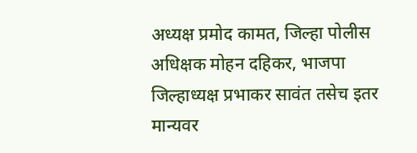अध्यक्ष प्रमोद कामत, जिल्हा पोलीस अधिक्षक मोहन दहिकर, भाजपा जिल्हाध्यक्ष प्रभाकर सावंत तसेच इतर मान्यवर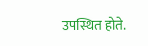उपस्थित होते.